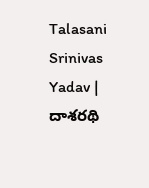Talasani Srinivas Yadav | దాశరథి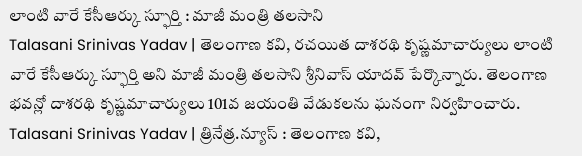లాంటి వారే కేసీఆర్కు స్ఫూర్తి : మాజీ మంత్రి తలసాని
Talasani Srinivas Yadav | తెలంగాణ కవి, రచయిత దాశరథి కృష్ణమాచార్యులు లాంటి వారే కేసీఆర్కు స్ఫూర్తి అని మాజీ మంత్రి తలసాని శ్రీనివాస్ యాదవ్ పేర్కొన్నారు. తెలంగాణ భవన్లో దాశరథి కృష్ణమాచార్యులు 101వ జయంతి వేడుకలను ఘనంగా నిర్వహించారు.
Talasani Srinivas Yadav | త్రినేత్ర.న్యూస్ : తెలంగాణ కవి,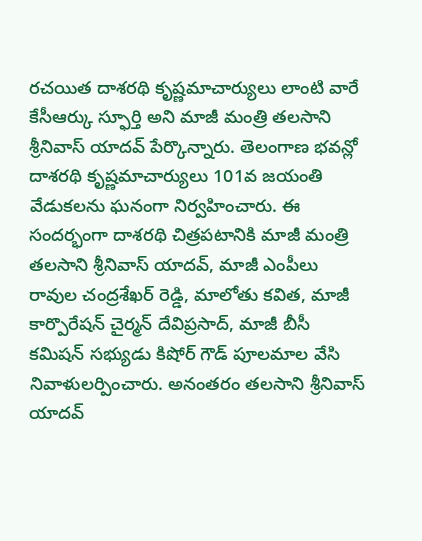రచయిత దాశరథి కృష్ణమాచార్యులు లాంటి వారే కేసీఆర్కు స్ఫూర్తి అని మాజీ మంత్రి తలసాని శ్రీనివాస్ యాదవ్ పేర్కొన్నారు. తెలంగాణ భవన్లో దాశరథి కృష్ణమాచార్యులు 101వ జయంతి వేడుకలను ఘనంగా నిర్వహించారు. ఈ సందర్భంగా దాశరథి చిత్రపటానికి మాజీ మంత్రి తలసాని శ్రీనివాస్ యాదవ్, మాజీ ఎంపీలు రావుల చంద్రశేఖర్ రెడ్డి, మాలోతు కవిత, మాజీ కార్పొరేషన్ చైర్మన్ దేవిప్రసాద్, మాజీ బీసీ కమిషన్ సభ్యుడు కిషోర్ గౌడ్ పూలమాల వేసి నివాళులర్పించారు. అనంతరం తలసాని శ్రీనివాస్ యాదవ్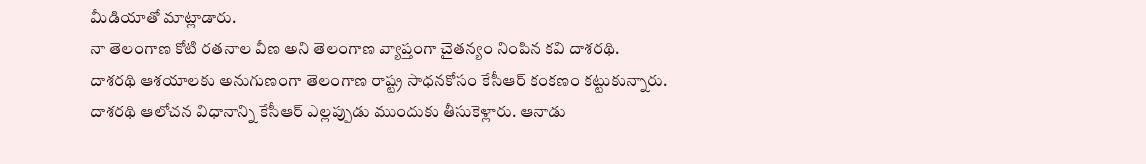మీడియాతో మాట్లాడారు.
నా తెలంగాణ కోటి రతనాల వీణ అని తెలంగాణ వ్యాప్తంగా చైతన్యం నింపిన కవి దాశరథి. దాశరథి ఆశయాలకు అనుగుణంగా తెలంగాణ రాష్ట్ర సాధనకోసం కేసీఆర్ కంకణం కట్టుకున్నారు. దాశరథి ఆలోచన విధానాన్ని కేసీఆర్ ఎల్లప్పుడు ముందుకు తీసుకెళ్లారు. ఆనాడు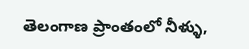తెలంగాణ ప్రాంతంలో నీళ్ళు,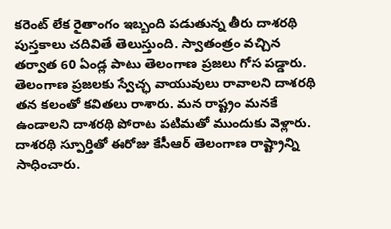కరెంట్ లేక రైతాంగం ఇబ్బంది పడుతున్న తీరు దాశరథి పుస్తకాలు చదివితే తెలుస్తుంది. స్వాతంత్రం వచ్చిన తర్వాత 60 ఏండ్ల పాటు తెలంగాణ ప్రజలు గోస పడ్డారు. తెలంగాణ ప్రజలకు స్వేచ్ఛ వాయువులు రావాలని దాశరథి తన కలంతో కవితలు రాశారు. మన రాష్ట్రం మనకే ఉండాలని దాశరథి పోరాట పటిమతో ముందుకు వెళ్లారు. దాశరథి స్పూర్తితో ఈరోజు కేసీఆర్ తెలంగాణ రాష్ట్రాన్ని సాధించారు.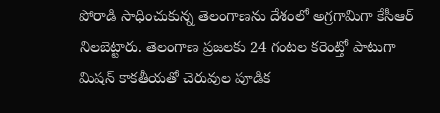పోరాడి సాధించుకున్న తెలంగాణను దేశంలో అగ్రగామిగా కేసీఆర్ నిలబెట్టారు. తెలంగాణ ప్రజలకు 24 గంటల కరెంట్తో పాటుగా మిషన్ కాకతీయతో చెరువుల పూడిక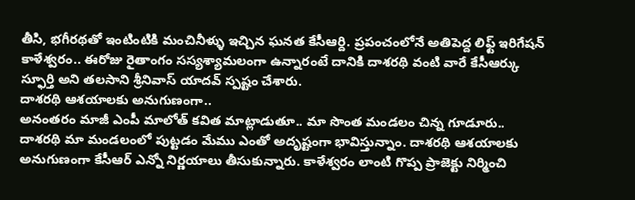తీసి, భగీరథతో ఇంటింటికి మంచినీళ్ళు ఇచ్చిన ఘనత కేసీఆర్ది. ప్రపంచంలోనే అతిపెద్ద లిఫ్ట్ ఇరిగేషన్ కాళేశ్వరం.. ఈరోజు రైతాంగం సస్యశ్యామలంగా ఉన్నారంటే దానికి దాశరథి వంటి వారే కేసీఆర్కు స్ఫూర్తి అని తలసాని శ్రీనివాస్ యాదవ్ స్పష్టం చేశారు.
దాశరథి ఆశయాలకు అనుగుణంగా..
అనంతరం మాజీ ఎంపీ మాలోత్ కవిత మాట్లాడుతూ.. మా సొంత మండలం చిన్న గూడూరు.. దాశరథి మా మండలంలో పుట్టడం మేము ఎంతో అదృష్టంగా భావిస్తున్నాం. దాశరథి ఆశయాలకు అనుగుణంగా కేసీఆర్ ఎన్నో నిర్ణయాలు తీసుకున్నారు. కాళేశ్వరం లాంటి గొప్ప ప్రాజెక్టు నిర్మించి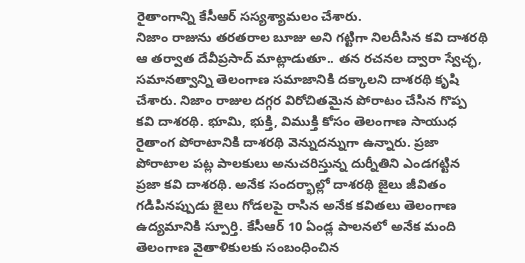రైతాంగాన్ని కేసీఆర్ సస్యశ్యామలం చేశారు.
నిజాం రాజును తరతరాల బూజు అని గట్టిగా నిలదీసిన కవి దాశరథి
ఆ తర్వాత దేవీప్రసాద్ మాట్లాడుతూ.. తన రచనల ద్వారా స్వేచ్ఛ, సమానత్వాన్ని తెలంగాణ సమాజానికి దక్కాలని దాశరథి కృషి చేశారు. నిజాం రాజుల దగ్గర విరోచితమైన పోరాటం చేసిన గొప్ప కవి దాశరథి. భూమి, భుక్తి, విముక్తి కోసం తెలంగాణ సాయుధ రైతాంగ పోరాటానికి దాశరథి వెన్నుదన్నుగా ఉన్నారు. ప్రజా పోరాటాల పట్ల పాలకులు అనుచరిస్తున్న దుర్నీతిని ఎండగట్టిన ప్రజా కవి దాశరథి. అనేక సందర్భాల్లో దాశరథి జైలు జీవితం గడిపినప్పుడు జైలు గోడలపై రాసిన అనేక కవితలు తెలంగాణ ఉద్యమానికి స్పూర్తి. కేసీఆర్ 10 ఏండ్ల పాలనలో అనేక మంది తెలంగాణ వైతాళికులకు సంబంధించిన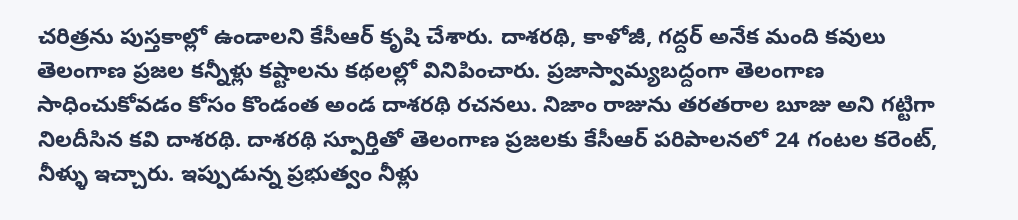చరిత్రను పుస్తకాల్లో ఉండాలని కేసీఆర్ కృషి చేశారు. దాశరథి, కాళోజీ, గద్దర్ అనేక మంది కవులు తెలంగాణ ప్రజల కన్నీళ్లు కష్టాలను కథలల్లో వినిపించారు. ప్రజాస్వామ్యబద్దంగా తెలంగాణ సాధించుకోవడం కోసం కొండంత అండ దాశరథి రచనలు. నిజాం రాజును తరతరాల బూజు అని గట్టిగా నిలదీసిన కవి దాశరథి. దాశరథి స్పూర్తితో తెలంగాణ ప్రజలకు కేసీఆర్ పరిపాలనలో 24 గంటల కరెంట్, నీళ్ళు ఇచ్చారు. ఇప్పుడున్న ప్రభుత్వం నీళ్లు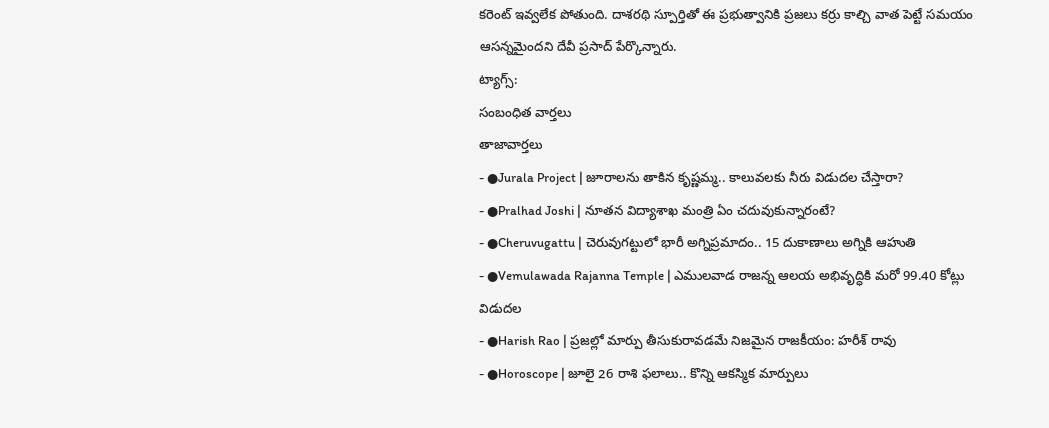కరెంట్ ఇవ్వలేక పోతుంది. దాశరథి స్పూర్తితో ఈ ప్రభుత్వానికి ప్రజలు కర్రు కాల్చి వాత పెట్టే సమయం ఆసన్నమైందని దేవీ ప్రసాద్ పేర్కొన్నారు.
ట్యాగ్స్:
సంబంధిత వార్తలు
తాజావార్తలు
- ●Jurala Project | జూరాలను తాకిన కృష్ణమ్మ.. కాలువలకు నీరు విడుదల చేస్తారా?
- ●Pralhad Joshi | నూతన విద్యాశాఖ మంత్రి ఏం చదువుకున్నారంటే?
- ●Cheruvugattu | చెరువుగట్టులో భారీ అగ్నిప్రమాదం.. 15 దుకాణాలు అగ్నికి ఆహుతి
- ●Vemulawada Rajanna Temple | ఎములవాడ రాజన్న ఆలయ అభివృద్ధికి మరో 99.40 కోట్లు విడుదల
- ●Harish Rao | ప్రజల్లో మార్పు తీసుకురావడమే నిజమైన రాజకీయం: హరీశ్ రావు
- ●Horoscope | జూలై 26 రాశి ఫలాలు.. కొన్ని ఆకస్మిక మార్పులు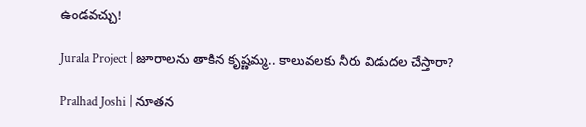ఉండవచ్చు!

Jurala Project | జూరాలను తాకిన కృష్ణమ్మ.. కాలువలకు నీరు విడుదల చేస్తారా?

Pralhad Joshi | నూతన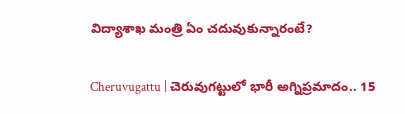విద్యాశాఖ మంత్రి ఏం చదువుకున్నారంటే?

Cheruvugattu | చెరువుగట్టులో భారీ అగ్నిప్రమాదం.. 15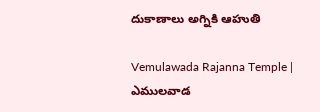దుకాణాలు అగ్నికి ఆహుతి

Vemulawada Rajanna Temple | ఎములవాడ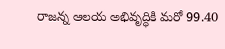రాజన్న ఆలయ అభివృద్ధికి మరో 99.40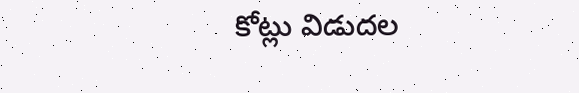కోట్లు విడుదల